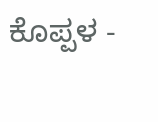ಕೊಪ್ಪಳ -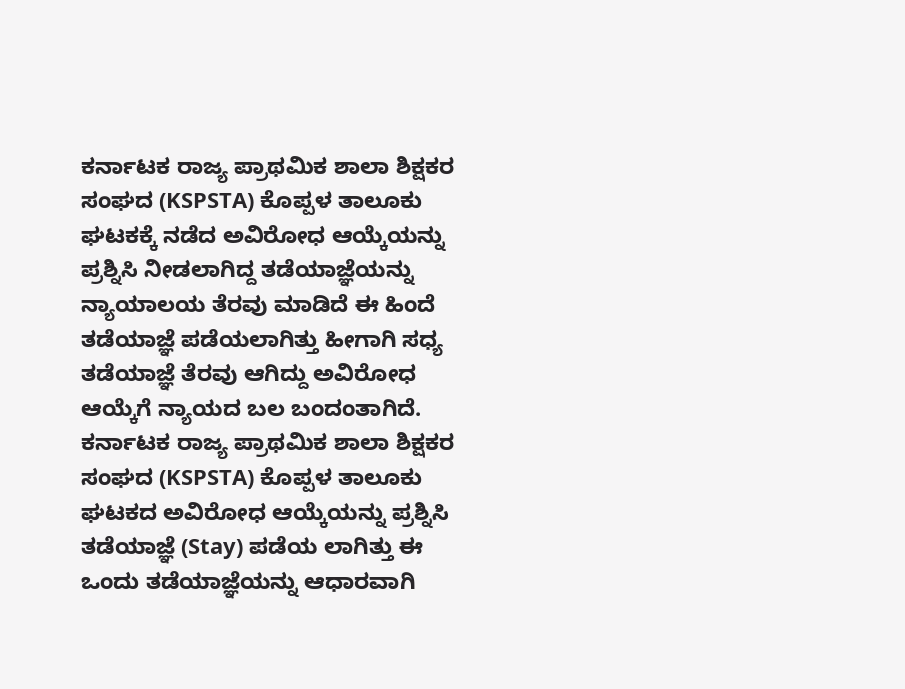ಕರ್ನಾಟಕ ರಾಜ್ಯ ಪ್ರಾಥಮಿಕ ಶಾಲಾ ಶಿಕ್ಷಕರ ಸಂಘದ (KSPSTA) ಕೊಪ್ಪಳ ತಾಲೂಕು ಘಟಕಕ್ಕೆ ನಡೆದ ಅವಿರೋಧ ಆಯ್ಕೆಯನ್ನು ಪ್ರಶ್ನಿಸಿ ನೀಡಲಾಗಿದ್ದ ತಡೆಯಾಜ್ಞೆಯನ್ನು ನ್ಯಾಯಾಲಯ ತೆರವು ಮಾಡಿದೆ ಈ ಹಿಂದೆ ತಡೆಯಾಜ್ಞೆ ಪಡೆಯಲಾಗಿತ್ತು ಹೀಗಾಗಿ ಸಧ್ಯ ತಡೆಯಾಜ್ಞೆ ತೆರವು ಆಗಿದ್ದು ಅವಿರೋಧ ಆಯ್ಕೆಗೆ ನ್ಯಾಯದ ಬಲ ಬಂದಂತಾಗಿದೆ.
ಕರ್ನಾಟಕ ರಾಜ್ಯ ಪ್ರಾಥಮಿಕ ಶಾಲಾ ಶಿಕ್ಷಕರ ಸಂಘದ (KSPSTA) ಕೊಪ್ಪಳ ತಾಲೂಕು ಘಟಕದ ಅವಿರೋಧ ಆಯ್ಕೆಯನ್ನು ಪ್ರಶ್ನಿಸಿ ತಡೆಯಾಜ್ಞೆ (Stay) ಪಡೆಯ ಲಾಗಿತ್ತು ಈ ಒಂದು ತಡೆಯಾಜ್ಞೆಯನ್ನು ಆಧಾರವಾಗಿ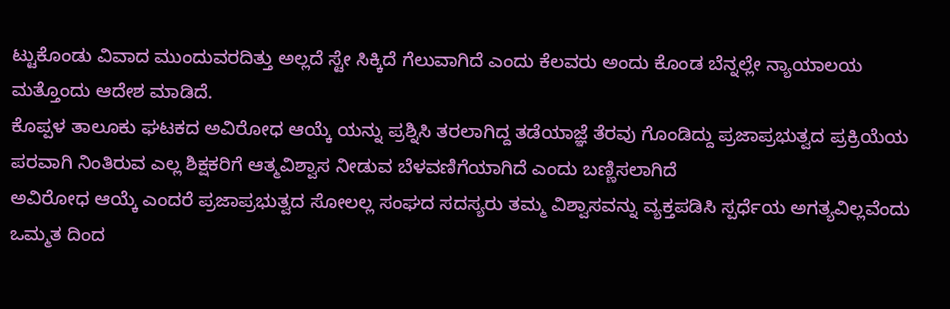ಟ್ಟುಕೊಂಡು ವಿವಾದ ಮುಂದುವರದಿತ್ತು ಅಲ್ಲದೆ ಸ್ಟೇ ಸಿಕ್ಕಿದೆ ಗೆಲುವಾಗಿದೆ ಎಂದು ಕೆಲವರು ಅಂದು ಕೊಂಡ ಬೆನ್ನಲ್ಲೇ ನ್ಯಾಯಾಲಯ ಮತ್ತೊಂದು ಆದೇಶ ಮಾಡಿದೆ.
ಕೊಪ್ಪಳ ತಾಲೂಕು ಘಟಕದ ಅವಿರೋಧ ಆಯ್ಕೆ ಯನ್ನು ಪ್ರಶ್ನಿಸಿ ತರಲಾಗಿದ್ದ ತಡೆಯಾಜ್ಞೆ ತೆರವು ಗೊಂಡಿದ್ದು ಪ್ರಜಾಪ್ರಭುತ್ವದ ಪ್ರಕ್ರಿಯೆಯ ಪರವಾಗಿ ನಿಂತಿರುವ ಎಲ್ಲ ಶಿಕ್ಷಕರಿಗೆ ಆತ್ಮವಿಶ್ವಾಸ ನೀಡುವ ಬೆಳವಣಿಗೆಯಾಗಿದೆ ಎಂದು ಬಣ್ಣಿಸಲಾಗಿದೆ
ಅವಿರೋಧ ಆಯ್ಕೆ ಎಂದರೆ ಪ್ರಜಾಪ್ರಭುತ್ವದ ಸೋಲಲ್ಲ ಸಂಘದ ಸದಸ್ಯರು ತಮ್ಮ ವಿಶ್ವಾಸವನ್ನು ವ್ಯಕ್ತಪಡಿಸಿ ಸ್ಪರ್ಧೆಯ ಅಗತ್ಯವಿಲ್ಲವೆಂದು ಒಮ್ಮತ ದಿಂದ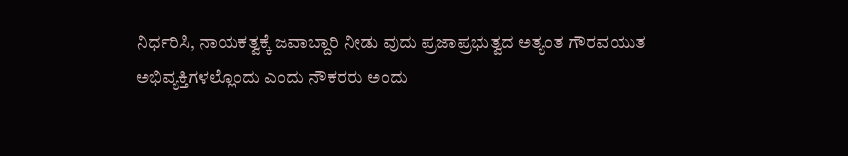ನಿರ್ಧರಿಸಿ, ನಾಯಕತ್ವಕ್ಕೆ ಜವಾಬ್ದಾರಿ ನೀಡು ವುದು ಪ್ರಜಾಪ್ರಭುತ್ವದ ಅತ್ಯಂತ ಗೌರವಯುತ ಅಭಿವ್ಯಕ್ತಿಗಳಲ್ಲೊಂದು ಎಂದು ನೌಕರರು ಅಂದು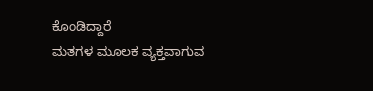ಕೊಂಡಿದ್ದಾರೆ
ಮತಗಳ ಮೂಲಕ ವ್ಯಕ್ತವಾಗುವ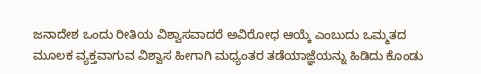ಜನಾದೇಶ ಒಂದು ರೀತಿಯ ವಿಶ್ವಾಸವಾದರೆ ಅವಿರೋಧ ಆಯ್ಕೆ ಎಂಬುದು ಒಮ್ಮತದ ಮೂಲಕ ವ್ಯಕ್ತವಾಗುವ ವಿಶ್ವಾಸ ಹೀಗಾಗಿ ಮಧ್ಯಂತರ ತಡೆಯಾಜ್ಞೆಯನ್ನು ಹಿಡಿದು ಕೊಂಡು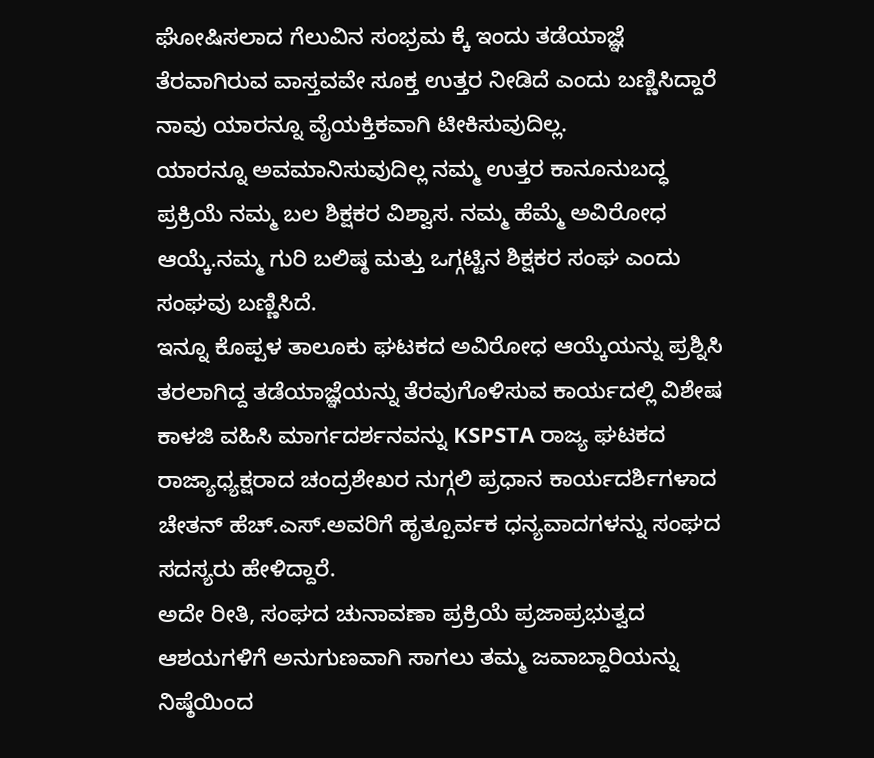ಘೋಷಿಸಲಾದ ಗೆಲುವಿನ ಸಂಭ್ರಮ ಕ್ಕೆ ಇಂದು ತಡೆಯಾಜ್ಞೆ ತೆರವಾಗಿರುವ ವಾಸ್ತವವೇ ಸೂಕ್ತ ಉತ್ತರ ನೀಡಿದೆ ಎಂದು ಬಣ್ಣಿಸಿದ್ದಾರೆ
ನಾವು ಯಾರನ್ನೂ ವೈಯಕ್ತಿಕವಾಗಿ ಟೀಕಿಸುವುದಿಲ್ಲ.
ಯಾರನ್ನೂ ಅವಮಾನಿಸುವುದಿಲ್ಲ ನಮ್ಮ ಉತ್ತರ ಕಾನೂನುಬದ್ಧ ಪ್ರಕ್ರಿಯೆ ನಮ್ಮ ಬಲ ಶಿಕ್ಷಕರ ವಿಶ್ವಾಸ. ನಮ್ಮ ಹೆಮ್ಮೆ ಅವಿರೋಧ ಆಯ್ಕೆ.ನಮ್ಮ ಗುರಿ ಬಲಿಷ್ಠ ಮತ್ತು ಒಗ್ಗಟ್ಟಿನ ಶಿಕ್ಷಕರ ಸಂಘ ಎಂದು ಸಂಘವು ಬಣ್ಣಿಸಿದೆ.
ಇನ್ನೂ ಕೊಪ್ಪಳ ತಾಲೂಕು ಘಟಕದ ಅವಿರೋಧ ಆಯ್ಕೆಯನ್ನು ಪ್ರಶ್ನಿಸಿ ತರಲಾಗಿದ್ದ ತಡೆಯಾಜ್ಞೆಯನ್ನು ತೆರವುಗೊಳಿಸುವ ಕಾರ್ಯದಲ್ಲಿ ವಿಶೇಷ ಕಾಳಜಿ ವಹಿಸಿ ಮಾರ್ಗದರ್ಶನವನ್ನು KSPSTA ರಾಜ್ಯ ಘಟಕದ ರಾಜ್ಯಾಧ್ಯಕ್ಷರಾದ ಚಂದ್ರಶೇಖರ ನುಗ್ಗಲಿ ಪ್ರಧಾನ ಕಾರ್ಯದರ್ಶಿಗಳಾದ ಚೇತನ್ ಹೆಚ್.ಎಸ್.ಅವರಿಗೆ ಹೃತ್ಪೂರ್ವಕ ಧನ್ಯವಾದಗಳನ್ನು ಸಂಘದ ಸದಸ್ಯರು ಹೇಳಿದ್ದಾರೆ.
ಅದೇ ರೀತಿ, ಸಂಘದ ಚುನಾವಣಾ ಪ್ರಕ್ರಿಯೆ ಪ್ರಜಾಪ್ರಭುತ್ವದ ಆಶಯಗಳಿಗೆ ಅನುಗುಣವಾಗಿ ಸಾಗಲು ತಮ್ಮ ಜವಾಬ್ದಾರಿಯನ್ನು ನಿಷ್ಠೆಯಿಂದ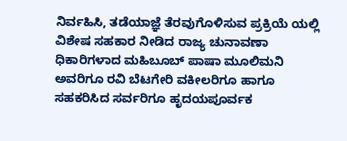ನಿರ್ವಹಿಸಿ, ತಡೆಯಾಜ್ಞೆ ತೆರವುಗೊಳಿಸುವ ಪ್ರಕ್ರಿಯೆ ಯಲ್ಲಿ ವಿಶೇಷ ಸಹಕಾರ ನೀಡಿದ ರಾಜ್ಯ ಚುನಾವಣಾ ಧಿಕಾರಿಗಳಾದ ಮಹಿಬೂಬ್ ಪಾಷಾ ಮೂಲಿಮನಿ ಅವರಿಗೂ ರವಿ ಬೆಟಗೇರಿ ವಕೀಲರಿಗೂ ಹಾಗೂ ಸಹಕರಿಸಿದ ಸರ್ವರಿಗೂ ಹೃದಯಪೂರ್ವಕ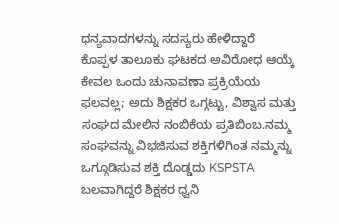ಧನ್ಯವಾದಗಳನ್ನು ಸದಸ್ಯರು ಹೇಳಿದ್ದಾರೆ
ಕೊಪ್ಪಳ ತಾಲೂಕು ಘಟಕದ ಅವಿರೋಧ ಆಯ್ಕೆ ಕೇವಲ ಒಂದು ಚುನಾವಣಾ ಪ್ರಕ್ರಿಯೆಯ ಫಲವಲ್ಲ; ಅದು ಶಿಕ್ಷಕರ ಒಗ್ಗಟ್ಟು, ವಿಶ್ವಾಸ ಮತ್ತು ಸಂಘದ ಮೇಲಿನ ನಂಬಿಕೆಯ ಪ್ರತಿಬಿಂಬ.ನಮ್ಮ ಸಂಘವನ್ನು ವಿಭಜಿಸುವ ಶಕ್ತಿಗಳಿಗಿಂತ ನಮ್ಮನ್ನು ಒಗ್ಗೂಡಿಸುವ ಶಕ್ತಿ ದೊಡ್ಡದು KSPSTA ಬಲವಾಗಿದ್ದರೆ ಶಿಕ್ಷಕರ ಧ್ವನಿ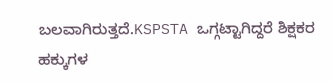ಬಲವಾಗಿರುತ್ತದೆ.KSPSTA ಒಗ್ಗಟ್ಟಾಗಿದ್ದರೆ ಶಿಕ್ಷಕರ ಹಕ್ಕುಗಳ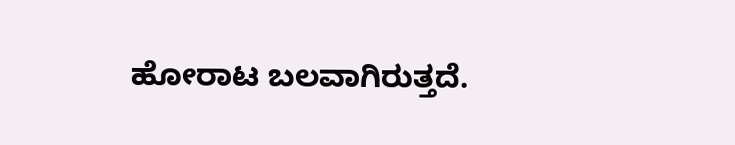ಹೋರಾಟ ಬಲವಾಗಿರುತ್ತದೆ.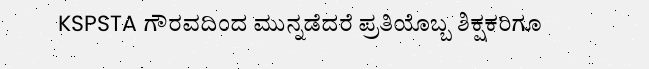KSPSTA ಗೌರವದಿಂದ ಮುನ್ನಡೆದರೆ ಪ್ರತಿಯೊಬ್ಬ ಶಿಕ್ಷಕರಿಗೂ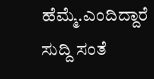ಹೆಮ್ಮೆ.ಎಂದಿದ್ದಾರೆ
ಸುದ್ದಿ ಸಂತೆ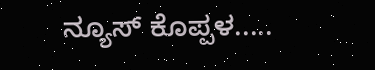ನ್ಯೂಸ್ ಕೊಪ್ಪಳ.....